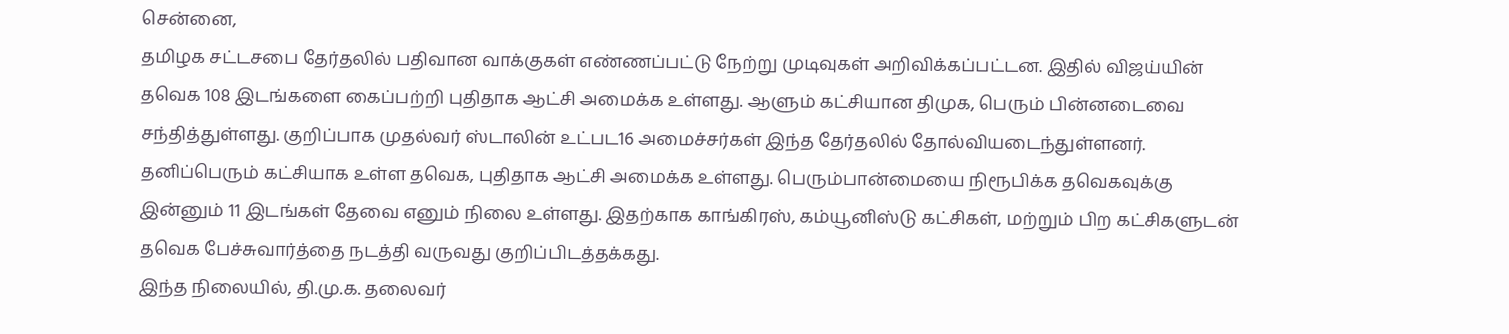சென்னை,
தமிழக சட்டசபை தேர்தலில் பதிவான வாக்குகள் எண்ணப்பட்டு நேற்று முடிவுகள் அறிவிக்கப்பட்டன. இதில் விஜய்யின் தவெக 108 இடங்களை கைப்பற்றி புதிதாக ஆட்சி அமைக்க உள்ளது. ஆளும் கட்சியான திமுக, பெரும் பின்னடைவை சந்தித்துள்ளது. குறிப்பாக முதல்வர் ஸ்டாலின் உட்பட16 அமைச்சர்கள் இந்த தேர்தலில் தோல்வியடைந்துள்ளனர்.
தனிப்பெரும் கட்சியாக உள்ள தவெக, புதிதாக ஆட்சி அமைக்க உள்ளது. பெரும்பான்மையை நிரூபிக்க தவெகவுக்கு இன்னும் 11 இடங்கள் தேவை எனும் நிலை உள்ளது. இதற்காக காங்கிரஸ், கம்யூனிஸ்டு கட்சிகள், மற்றும் பிற கட்சிகளுடன் தவெக பேச்சுவார்த்தை நடத்தி வருவது குறிப்பிடத்தக்கது.
இந்த நிலையில், தி.மு.க. தலைவர்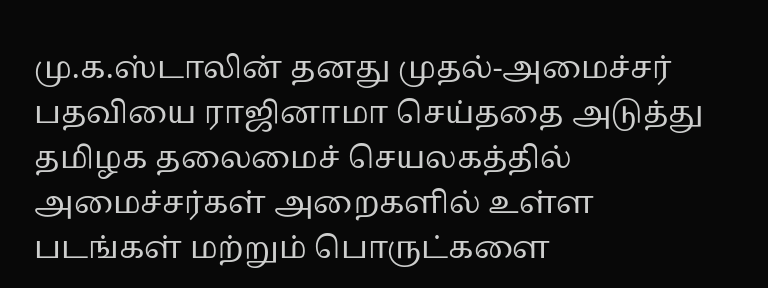மு.க.ஸ்டாலின் தனது முதல்-அமைச்சர் பதவியை ராஜினாமா செய்ததை அடுத்து தமிழக தலைமைச் செயலகத்தில் அமைச்சர்கள் அறைகளில் உள்ள படங்கள் மற்றும் பொருட்களை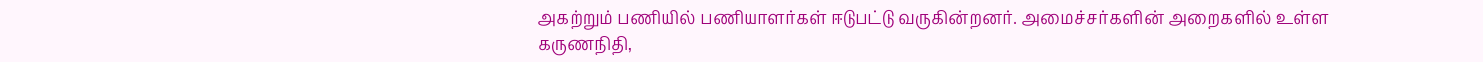அகற்றும் பணியில் பணியாளர்கள் ஈடுபட்டு வருகின்றனர். அமைச்சர்களின் அறைகளில் உள்ள கருணநிதி,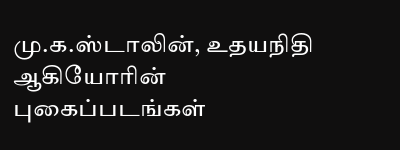மு.க.ஸ்டாலின், உதயநிதி ஆகியோரின் புகைப்படங்கள்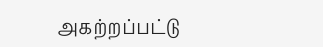அகற்றப்பட்டு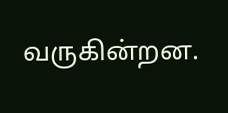வருகின்றன.